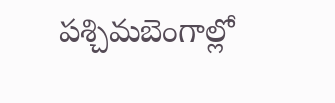పశ్చిమబెంగాల్లో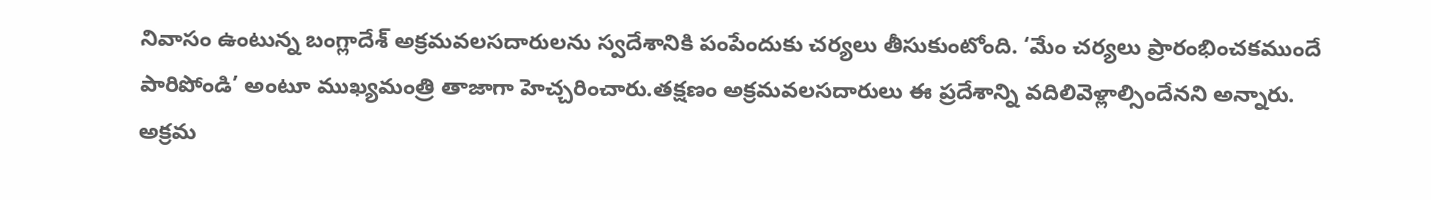నివాసం ఉంటున్న బంగ్లాదేశ్ అక్రమవలసదారులను స్వదేశానికి పంపేందుకు చర్యలు తీసుకుంటోంది. ‘మేం చర్యలు ప్రారంభించకముందే పారిపోండి’ అంటూ ముఖ్యమంత్రి తాజాగా హెచ్చరించారు.తక్షణం అక్రమవలసదారులు ఈ ప్రదేశాన్ని వదిలివెళ్లాల్సిందేనని అన్నారు. అక్రమ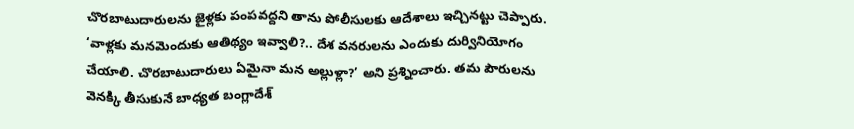చొరబాటుదారులను జైళ్లకు పంపవద్దని తాను పోలీసులకు ఆదేశాలు ఇచ్చినట్టు చెప్పారు. ‘వాళ్లకు మనమెందుకు ఆతిథ్యం ఇవ్వాలి?.. దేశ వనరులను ఎందుకు దుర్వినియోగం చేయాలి. చొరబాటుదారులు ఏమైనా మన అల్లుళ్లా?’ అని ప్రశ్నించారు. తమ పౌరులను వెనక్కి తీసుకునే బాధ్యత బంగ్లాదేశ్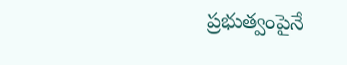ప్రభుత్వంపైనే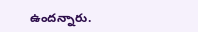ఉందన్నారు.